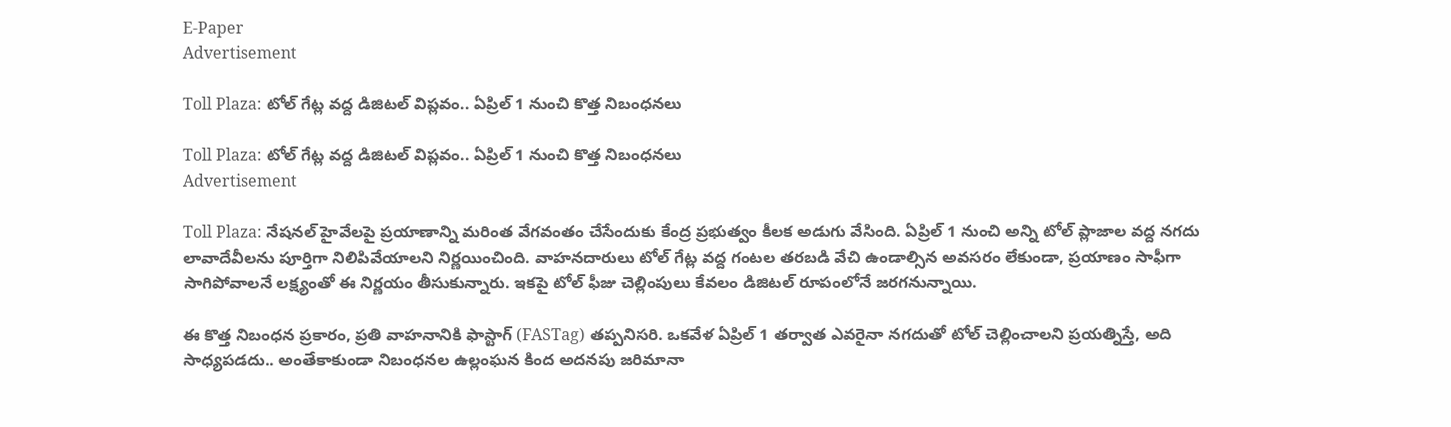E-Paper
Advertisement

Toll Plaza: టోల్ గేట్ల వద్ద డిజిటల్ విప్లవం.. ఏప్రిల్ 1 నుంచి కొత్త నిబంధనలు

Toll Plaza: టోల్ గేట్ల వద్ద డిజిటల్ విప్లవం.. ఏప్రిల్ 1 నుంచి కొత్త నిబంధనలు
Advertisement

Toll Plaza: నేషనల్ హైవేలపై ప్రయాణాన్ని మరింత వేగవంతం చేసేందుకు కేంద్ర ప్రభుత్వం కీలక అడుగు వేసింది. ఏప్రిల్ 1 నుంచి అన్ని టోల్ ప్లాజాల వద్ద నగదు లావాదేవీలను పూర్తిగా నిలిపివేయాలని నిర్ణయించింది. వాహనదారులు టోల్ గేట్ల వద్ద గంటల తరబడి వేచి ఉండాల్సిన అవసరం లేకుండా, ప్రయాణం సాఫీగా సాగిపోవాలనే లక్ష్యంతో ఈ నిర్ణయం తీసుకున్నారు. ఇకపై టోల్ ఫీజు చెల్లింపులు కేవలం డిజిటల్ రూపంలోనే జరగనున్నాయి.

ఈ కొత్త నిబంధన ప్రకారం, ప్రతి వాహనానికి ఫాస్టాగ్ (FASTag) తప్పనిసరి. ఒకవేళ ఏప్రిల్ 1 తర్వాత ఎవరైనా నగదుతో టోల్ చెల్లించాలని ప్రయత్నిస్తే, అది సాధ్యపడదు.. అంతేకాకుండా నిబంధనల ఉల్లంఘన కింద అదనపు జరిమానా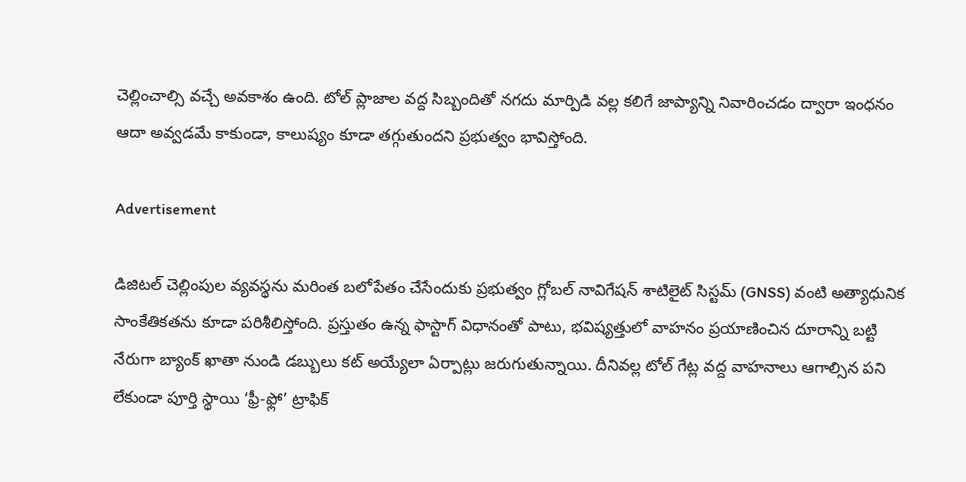చెల్లించాల్సి వచ్చే అవకాశం ఉంది. టోల్ ప్లాజాల వద్ద సిబ్బందితో నగదు మార్పిడి వల్ల కలిగే జాప్యాన్ని నివారించడం ద్వారా ఇంధనం ఆదా అవ్వడమే కాకుండా, కాలుష్యం కూడా తగ్గుతుందని ప్రభుత్వం భావిస్తోంది.

Advertisement

డిజిటల్ చెల్లింపుల వ్యవస్థను మరింత బలోపేతం చేసేందుకు ప్రభుత్వం గ్లోబల్ నావిగేషన్ శాటిలైట్ సిస్టమ్ (GNSS) వంటి అత్యాధునిక సాంకేతికతను కూడా పరిశీలిస్తోంది. ప్రస్తుతం ఉన్న ఫాస్టాగ్ విధానంతో పాటు, భవిష్యత్తులో వాహనం ప్రయాణించిన దూరాన్ని బట్టి నేరుగా బ్యాంక్ ఖాతా నుండి డబ్బులు కట్ అయ్యేలా ఏర్పాట్లు జరుగుతున్నాయి. దీనివల్ల టోల్ గేట్ల వద్ద వాహనాలు ఆగాల్సిన పని లేకుండా పూర్తి స్థాయి ‘ఫ్రీ-ఫ్లో’ ట్రాఫిక్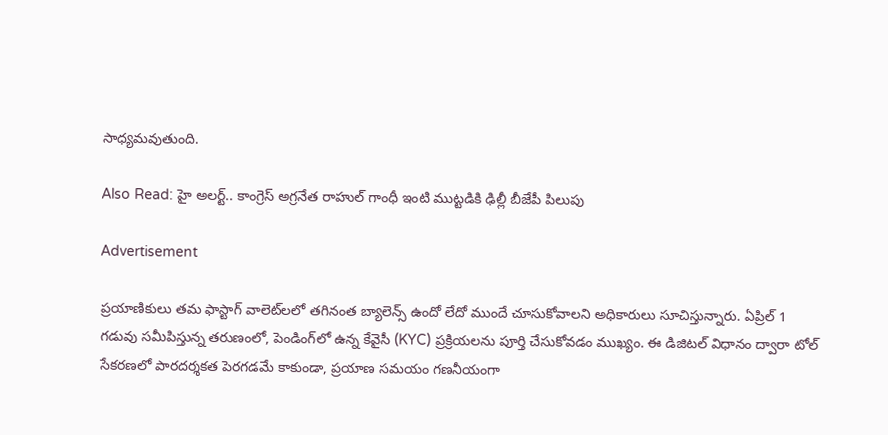సాధ్యమవుతుంది.

Also Read: హై అలర్ట్.. కాంగ్రెస్ అగ్రనేత రాహుల్ గాంధీ ఇంటి ముట్టడికి ఢిల్లీ బీజేపీ పిలుపు

Advertisement

ప్రయాణికులు తమ ఫాస్టాగ్ వాలెట్‌లలో తగినంత బ్యాలెన్స్ ఉందో లేదో ముందే చూసుకోవాలని అధికారులు సూచిస్తున్నారు. ఏప్రిల్ 1 గడువు సమీపిస్తున్న తరుణంలో, పెండింగ్‌లో ఉన్న కేవైసీ (KYC) ప్రక్రియలను పూర్తి చేసుకోవడం ముఖ్యం. ఈ డిజిటల్ విధానం ద్వారా టోల్ సేకరణలో పారదర్శకత పెరగడమే కాకుండా, ప్రయాణ సమయం గణనీయంగా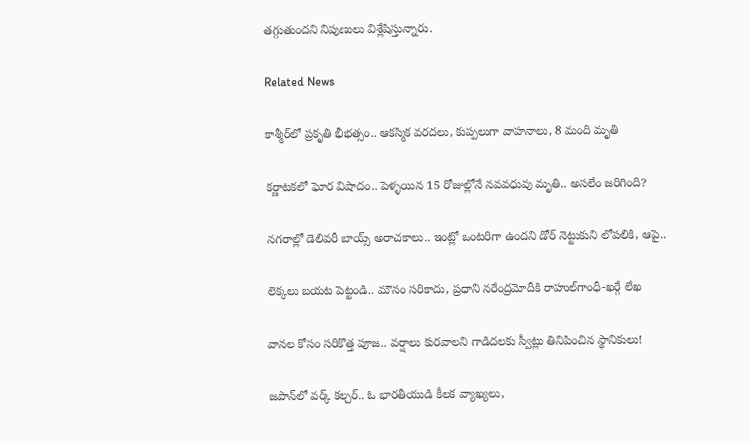తగ్గుతుందని నిపుణులు విశ్లేషిస్తున్నారు.

Related News

కాశ్మీర్‌లో ప్రకృతి భీభత్సం.. ఆకస్మిక వరదలు, కుప్పలుగా వాహనాలు, 8 మంది మృతి

కర్ణాటకలో ఘోర విషాదం.. పెళ్ళయిన 15 రోజుల్లోనే నవవధువు మృతి.. అసలేం జరిగింది?

నగరాల్లో డెలివరీ బాయ్స్ అరాచకాలు.. ఇంట్లో ఒంటరిగా ఉందని డోర్ నెట్టుకుని లోపలికి, ఆపై..

లెక్కలు బయట పెట్టండి.. మౌనం సరికాదు, ప్రధాని నరేంద్రమోదీకి రాహుల్‌‌గాంధీ-ఖర్గే లేఖ

వానల కోసం సరికొత్త పూజ.. వర్షాలు కురవాలని గాడిదలకు స్వీట్లు తినిపించిన స్థానికులు!

జపాన్‌లో వర్క్ కల్చర్.. ఓ భారతీయుడి కీలక వ్యాఖ్యలు,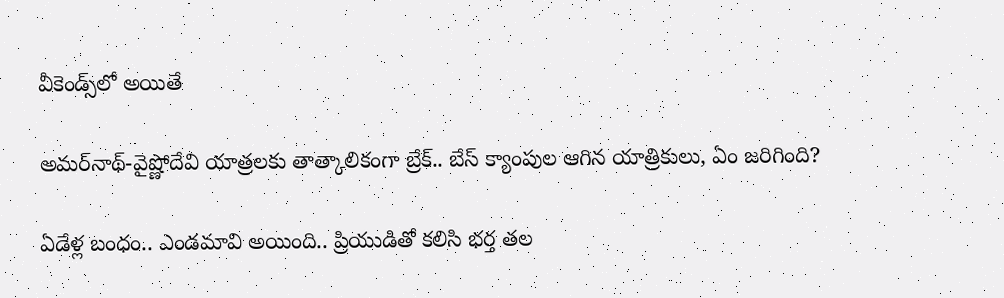వీకెండ్స్‌లో అయితే

అమర్‌నాథ్-వైష్ణోదేవి యాత్రలకు తాత్కాలికంగా బ్రేక్.. బేస్ క్యాంపుల ఆగిన యాత్రికులు, ఏం జరిగింది?

ఏడేళ్ల బంధం.. ఎండమావి అయింది.. ప్రియుడితో కలిసి భర్త తల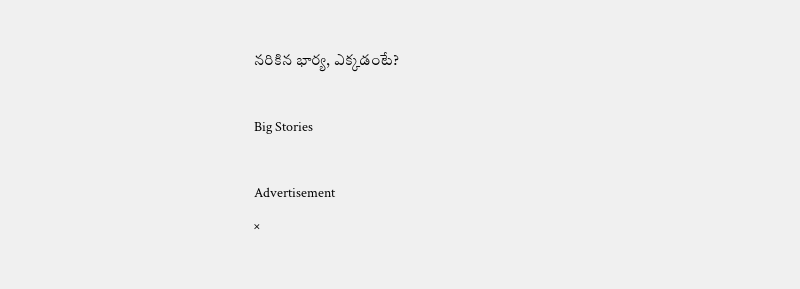నరికిన భార్య, ఎక్కడంటే?

Big Stories

Advertisement
×